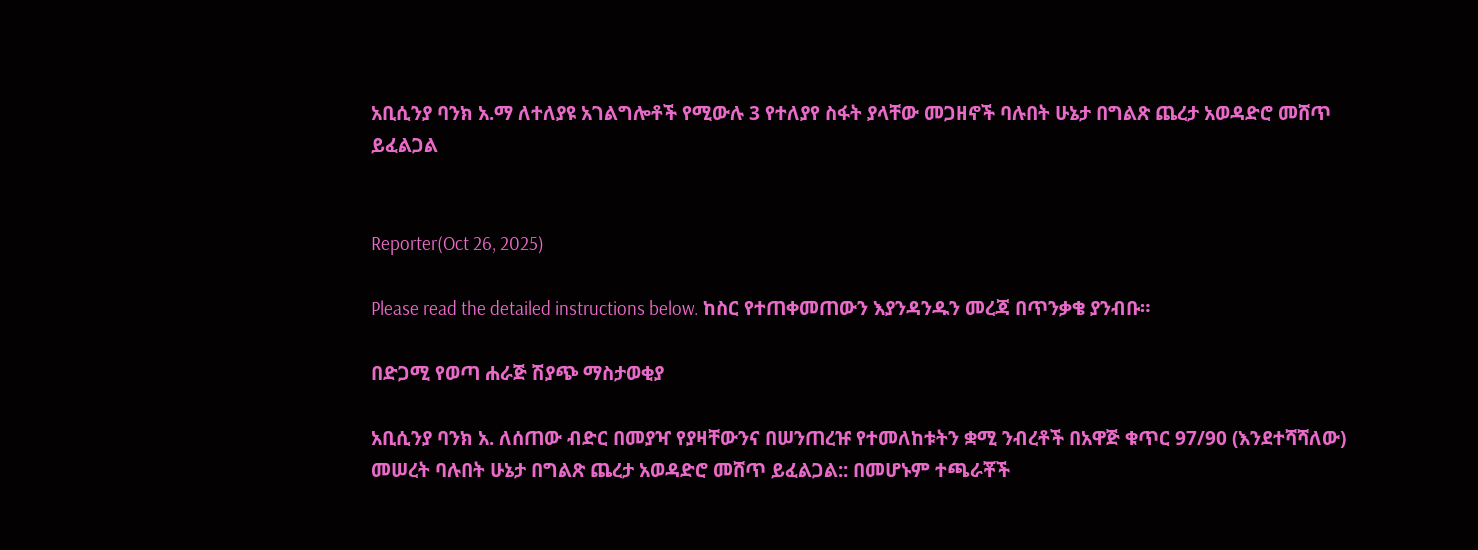አቢሲንያ ባንክ አ.ማ ለተለያዩ አገልግሎቶች የሚውሉ 3 የተለያየ ስፋት ያላቸው መጋዘኖች ባሉበት ሁኔታ በግልጽ ጨረታ አወዳድሮ መሸጥ ይፈልጋል


Reporter(Oct 26, 2025)

Please read the detailed instructions below. ከስር የተጠቀመጠውን እያንዳንዱን መረጃ በጥንቃቄ ያንብቡ።

በድጋሚ የወጣ ሐራጅ ሽያጭ ማስታወቂያ

አቢሲንያ ባንክ አ. ለሰጠው ብድር በመያዣ የያዛቸውንና በሠንጠረዡ የተመለከቱትን ቋሚ ንብረቶች በአዋጅ ቁጥር 97/90 (እንደተሻሻለው) መሠረት ባሉበት ሁኔታ በግልጽ ጨረታ አወዳድሮ መሸጥ ይፈልጋል:: በመሆኑም ተጫራቾች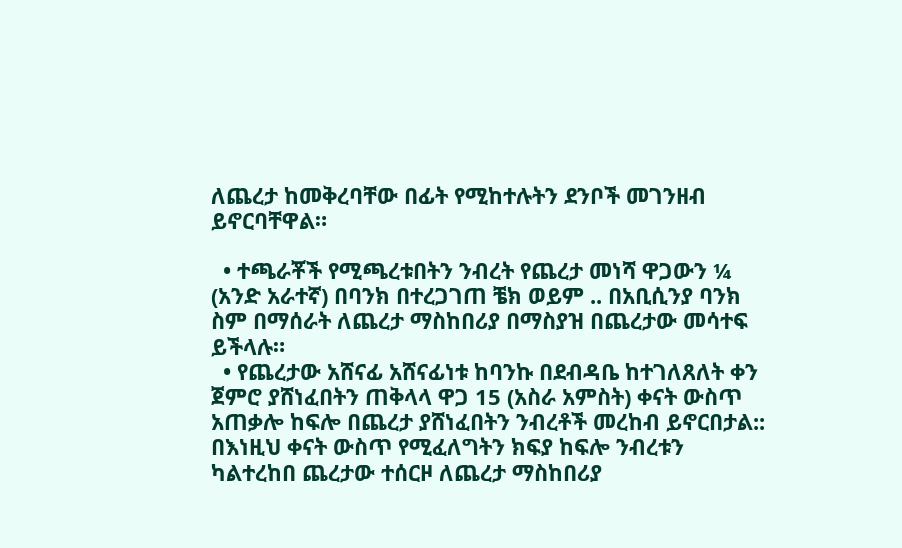ለጨረታ ከመቅረባቸው በፊት የሚከተሉትን ደንቦች መገንዘብ ይኖርባቸዋል።

  • ተጫራቾች የሚጫረቱበትን ንብረት የጨረታ መነሻ ዋጋውን ¼  (አንድ አራተኛ) በባንክ በተረጋገጠ ቼክ ወይም .. በአቢሲንያ ባንክ ስም በማሰራት ለጨረታ ማስከበሪያ በማስያዝ በጨረታው መሳተፍ ይችላሉ።
  • የጨረታው አሸናፊ አሸናፊነቱ ከባንኩ በደብዳቤ ከተገለጸለት ቀን ጀምሮ ያሸነፈበትን ጠቅላላ ዋጋ 15 (አስራ አምስት) ቀናት ውስጥ አጠቃሎ ከፍሎ በጨረታ ያሸነፈበትን ንብረቶች መረከብ ይኖርበታል:: በእነዚህ ቀናት ውስጥ የሚፈለግትን ክፍያ ከፍሎ ንብረቱን ካልተረከበ ጨረታው ተሰርዞ ለጨረታ ማስከበሪያ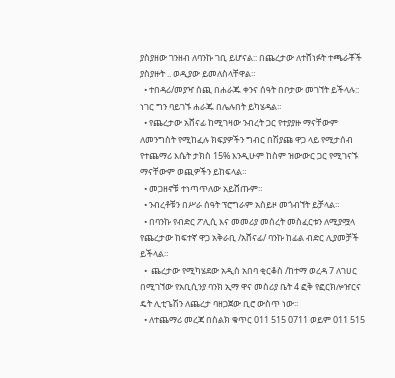ያስያዘው ገንዘብ ለባንኩ ገቢ ይሆናል:: በጨረታው ለተሸነፉት ተጫራቾች ያስያዙት .. ወዲያው ይመለስላቸዋል።
  • ተበዳሪ/መያዣ ሰጪ በሐራጁ ቀንና ሰዓት በቦታው መገኘት ይችላሉ:: ነገር ግን ባይገኙ ሐራጁ በሌሉበት ይካሄዳል።
  • የጨረታው አሸናፊ ከሚገዛው ንብረት ጋር የተያያዙ ማናቸውም ለመንግስት የሚከፈሉ ክፍያዎችን ግብር በሽያጩ ዋጋ ላይ የሚታሰብ የተጨማሪ እሴት ታክስ 15% እንዲሁም ከስም ዝውውር ጋር የሚገናኙ ማናቸውም ወጪዎችን ይከፍላል።
  • መጋዘኖቹ ተነጣጥለው አይሸጡም።
  • ንብረቶቹን በሥራ ሰዓት ፕሮግራም አስይዞ መጎብኘት ይቻላል።
  • በባንኩ የብድር ፖሊሲ እና መመሪያ መሰረት መስፈርቱን ለሚያሟላ የጨረታው ከፍተኛ ዋጋ አቅራቢ /አሸናፊ/ ባንኩ ከፊል ብድር ሊያመቻች ይችላል።
  •  ጨረታው የሚካሄደው አዲስ አበባ ቂርቆስ /ከተማ ወረዳ 7 ለገሀር በሚገኘው የአቢሲንያ ባንክ ኢማ ዋና መስሪያ ቤት 4 ፎቅ የፎርክሎዠርና ዴት ሊቲጌሽን ለጨረታ ባዘጋጀው ቢሮ ውስጥ ነው።
  • ለተጨማሪ መረጃ በስልክ ቁጥር 011 515 0711 ወይም 011 515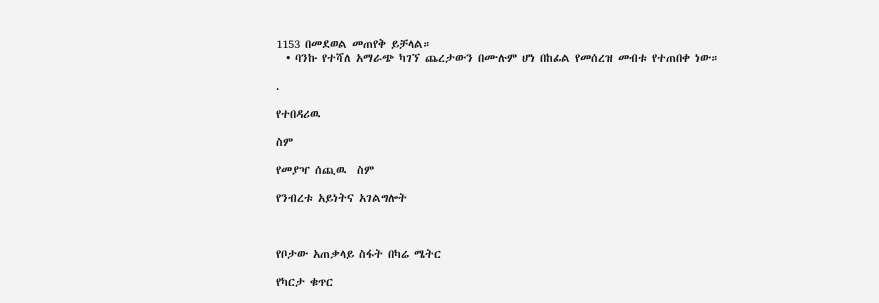1153 በመደወል መጠየቅ ይቻላል።
  • ባንኩ የተሻለ አማራጭ ካገኘ ጨረታውን በሙሉም ሆነ በከፊል የመሰረዝ መብቱ የተጠበቀ ነው።

.

የተበዳሪዉ

ስም

የመያዣ ሰጪዉ  ስም

የንብረቱ አይነትና አገልግሎት



የቦታው አጠቃላይ ስፋት በካሬ ሜትር

የካርታ ቁጥር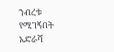ንብረቱ የሚገኝበት አድራሻ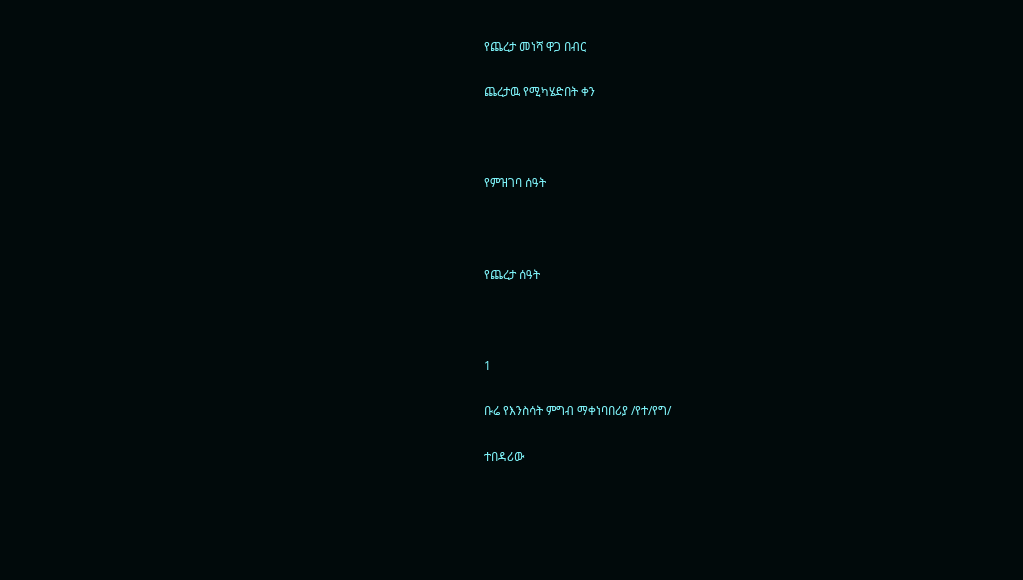የጨረታ መነሻ ዋጋ በብር

ጨረታዉ የሚካሄድበት ቀን



የምዝገባ ሰዓት



የጨረታ ሰዓት



1

ቡሬ የእንስሳት ምግብ ማቀነባበሪያ /የተ/የግ/

ተበዳሪው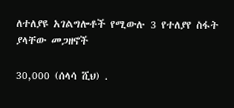ለተለያዩ አገልግሎቶች የሚውሉ 3 የተለያየ ስፋት ያላቸው መጋዘኖች

30,000 (ሰላሳ ሺህ) .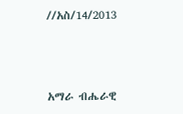//አስ/14/2013



አማራ ብሔራዊ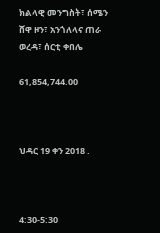ክልላዊ መንግስት፣ ሰሜን ሸዋ ዞን፣ አንጎለላና ጠራ ወረዳ፣ ሰርቲ ቀበሌ

61,854,744.00



ህዳር 19 ቀን 2018 .



4:30-5:30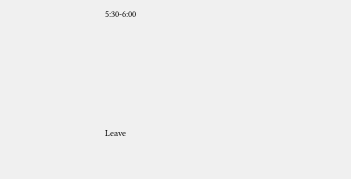5:30-6:00






Leave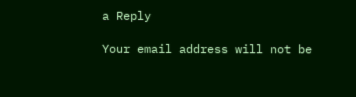a Reply

Your email address will not be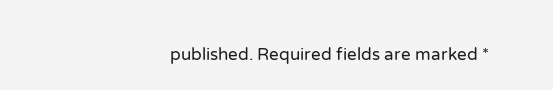published. Required fields are marked *